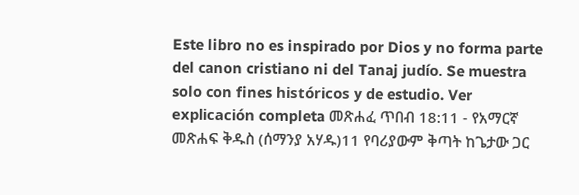Este libro no es inspirado por Dios y no forma parte del canon cristiano ni del Tanaj judío. Se muestra solo con fines históricos y de estudio. Ver explicación completa መጽሐፈ ጥበብ 18:11 - የአማርኛ መጽሐፍ ቅዱስ (ሰማንያ አሃዱ)11 የባሪያውም ቅጣት ከጌታው ጋር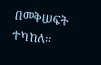በመቅሠፍት ተካከለ።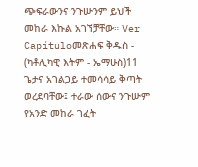ጭፍራውንና ንጉሡንም ይህች መከራ እኩል አገኘቻቸው። Ver Capítuloመጽሐፍ ቅዱስ - (ካቶሊካዊ እትም - ኤማሁስ)11 ጌታና አገልጋይ ተመሳሳይ ቅጣት ወረደባቸው፤ ተራው ሰውና ንጉሡም የአንድ መከራ ገፈት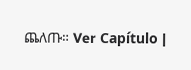ጨለጡ። Ver Capítulo |